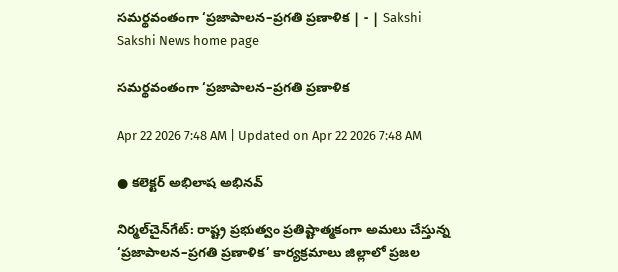సమర్థవంతంగా ‘ప్రజాపాలన–ప్రగతి ప్రణాళిక | - | Sakshi
Sakshi News home page

సమర్థవంతంగా ‘ప్రజాపాలన–ప్రగతి ప్రణాళిక

Apr 22 2026 7:48 AM | Updated on Apr 22 2026 7:48 AM

● కలెక్టర్‌ అభిలాష అభినవ్‌

నిర్మల్‌చైన్‌గేట్‌: రాష్ట్ర ప్రభుత్వం ప్రతిష్టాత్మకంగా అమలు చేస్తున్న ‘ప్రజాపాలన–ప్రగతి ప్రణాళిక’ కార్యక్రమాలు జిల్లాలో ప్రజల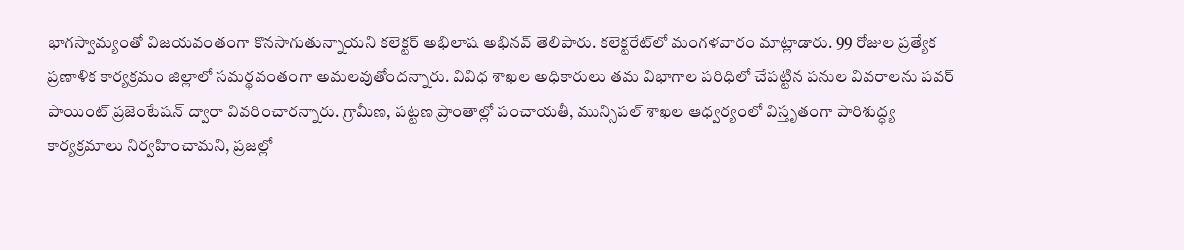భాగస్వామ్యంతో విజయవంతంగా కొనసాగుతున్నాయని కలెక్టర్‌ అభిలాష అభినవ్‌ తెలిపారు. కలెక్టరేట్‌లో మంగళవారం మాట్లాడారు. 99 రోజుల ప్రత్యేక ప్రణాళిక కార్యక్రమం జిల్లాలో సమర్థవంతంగా అమలవుతోందన్నారు. వివిధ శాఖల అధికారులు తమ విభాగాల పరిధిలో చేపట్టిన పనుల వివరాలను పవర్‌ పాయింట్‌ ప్రజెంటేషన్‌ ద్వారా వివరించారన్నారు. గ్రామీణ, పట్టణ ప్రాంతాల్లో పంచాయతీ, మున్సిపల్‌ శాఖల ఆధ్వర్యంలో విస్తృతంగా పారిశుద్ధ్య కార్యక్రమాలు నిర్వహించామని, ప్రజల్లో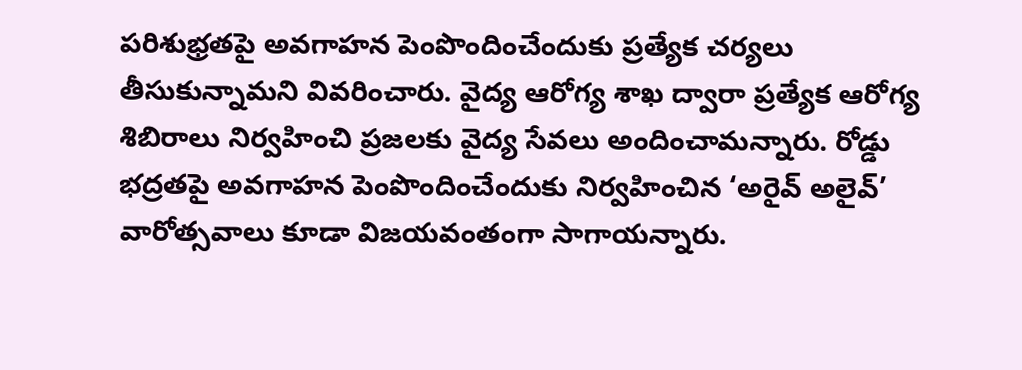పరిశుభ్రతపై అవగాహన పెంపొందించేందుకు ప్రత్యేక చర్యలు తీసుకున్నామని వివరించారు. వైద్య ఆరోగ్య శాఖ ద్వారా ప్రత్యేక ఆరోగ్య శిబిరాలు నిర్వహించి ప్రజలకు వైద్య సేవలు అందించామన్నారు. రోడ్డు భద్రతపై అవగాహన పెంపొందించేందుకు నిర్వహించిన ‘అరైవ్‌ అలైవ్‌’ వారోత్సవాలు కూడా విజయవంతంగా సాగాయన్నారు.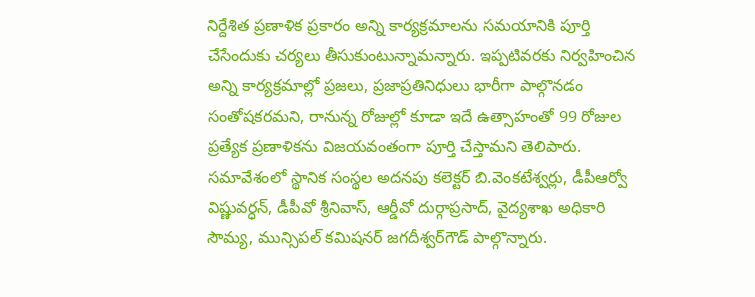నిర్దేశిత ప్రణాళిక ప్రకారం అన్ని కార్యక్రమాలను సమయానికి పూర్తి చేసేందుకు చర్యలు తీసుకుంటున్నామన్నారు. ఇప్పటివరకు నిర్వహించిన అన్ని కార్యక్రమాల్లో ప్రజలు, ప్రజాప్రతినిధులు భారీగా పాల్గొనడం సంతోషకరమని, రానున్న రోజుల్లో కూడా ఇదే ఉత్సాహంతో 99 రోజుల ప్రత్యేక ప్రణాళికను విజయవంతంగా పూర్తి చేస్తామని తెలిపారు. సమావేశంలో స్థానిక సంస్థల అదనపు కలెక్టర్‌ బి.వెంకటేశ్వర్లు, డీపీఆర్వో విష్ణువర్ధన్‌, డీపీవో శ్రీనివాస్‌, ఆర్డీవో దుర్గాప్రసాద్‌, వైద్యశాఖ అధికారి సౌమ్య, మున్సిపల్‌ కమిషనర్‌ జగదీశ్వర్‌గౌడ్‌ పాల్గొన్నారు.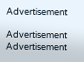Advertisement

Advertisement
Advertisement